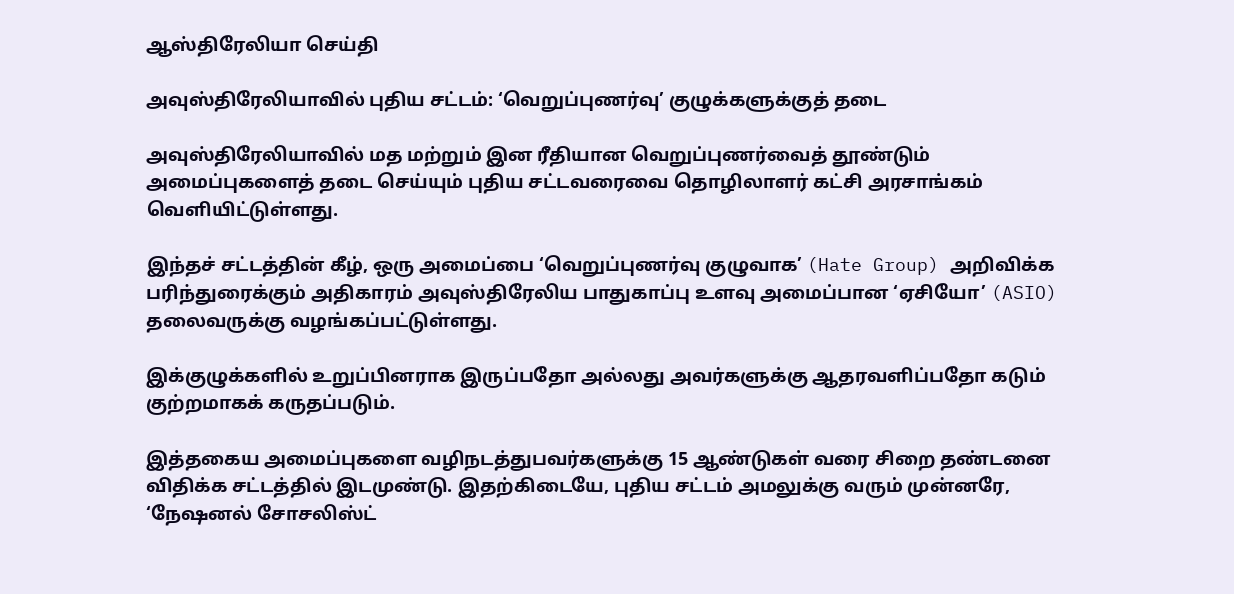ஆஸ்திரேலியா செய்தி

அவுஸ்திரேலியாவில் புதிய சட்டம்: ‘வெறுப்புணர்வு’ குழுக்களுக்குத் தடை

அவுஸ்திரேலியாவில் மத மற்றும் இன ரீதியான வெறுப்புணர்வைத் தூண்டும் அமைப்புகளைத் தடை செய்யும் புதிய சட்டவரைவை தொழிலாளர் கட்சி அரசாங்கம் வெளியிட்டுள்ளது.

இந்தச் சட்டத்தின் கீழ், ஒரு அமைப்பை ‘வெறுப்புணர்வு குழுவாக’ (Hate Group) அறிவிக்க பரிந்துரைக்கும் அதிகாரம் அவுஸ்திரேலிய பாதுகாப்பு உளவு அமைப்பான ‘ஏசியோ’ (ASIO) தலைவருக்கு வழங்கப்பட்டுள்ளது.

இக்குழுக்களில் உறுப்பினராக இருப்பதோ அல்லது அவர்களுக்கு ஆதரவளிப்பதோ கடும் குற்றமாகக் கருதப்படும்.

இத்தகைய அமைப்புகளை வழிநடத்துபவர்களுக்கு 15 ஆண்டுகள் வரை சிறை தண்டனை விதிக்க சட்டத்தில் இடமுண்டு. இதற்கிடையே, புதிய சட்டம் அமலுக்கு வரும் முன்னரே, ‘நேஷனல் சோசலிஸ்ட்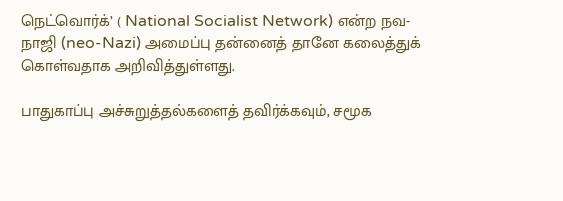நெட்வொர்க்’ ( National Socialist Network) என்ற நவ-நாஜி (neo-Nazi) அமைப்பு தன்னைத் தானே கலைத்துக் கொள்வதாக அறிவித்துள்ளது.

பாதுகாப்பு அச்சுறுத்தல்களைத் தவிர்க்கவும், சமூக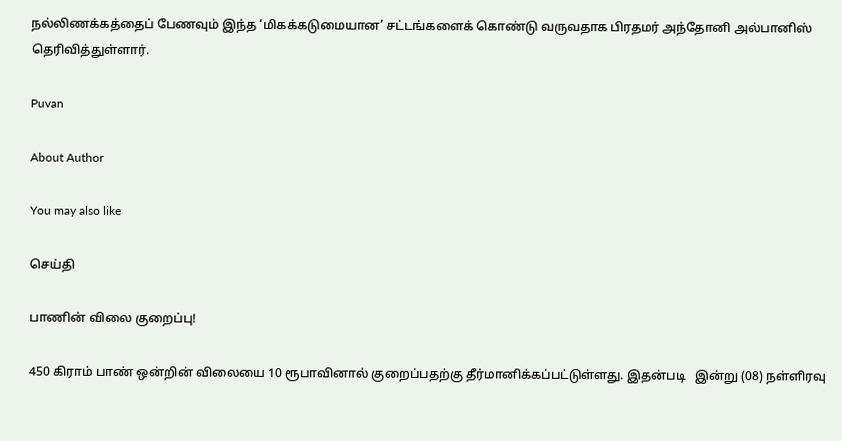நல்லிணக்கத்தைப் பேணவும் இந்த ‘மிகக்கடுமையான’ சட்டங்களைக் கொண்டு வருவதாக பிரதமர் அந்தோனி அல்பானிஸ் தெரிவித்துள்ளார்.

Puvan

About Author

You may also like

செய்தி

பாணின் விலை குறைப்பு!

450 கிராம் பாண் ஒன்றின் விலையை 10 ரூபாவினால் குறைப்பதற்கு தீர்மானிக்கப்பட்டுள்ளது. இதன்படி   இன்று (08) நள்ளிரவு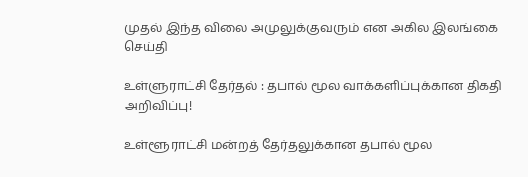முதல் இந்த விலை அமுலுக்குவரும் என அகில இலங்கை
செய்தி

உள்ளுராட்சி தேர்தல் : தபால் மூல வாக்களிப்புக்கான திகதி அறிவிப்பு!

உள்ளூராட்சி மன்றத் தேர்தலுக்கான தபால் மூல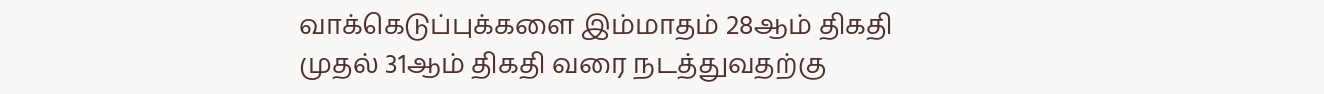வாக்கெடுப்புக்களை இம்மாதம் 28ஆம் திகதி முதல் 31ஆம் திகதி வரை நடத்துவதற்கு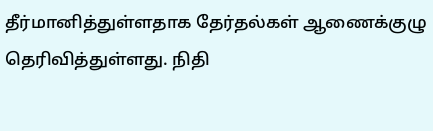தீர்மானித்துள்ளதாக தேர்தல்கள் ஆணைக்குழு தெரிவித்துள்ளது. நிதி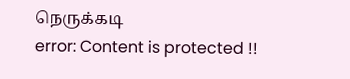நெருக்கடி
error: Content is protected !!